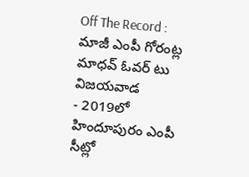Off The Record : మాజీ ఎంపీ గోరంట్ల మాధవ్ ఓవర్ టు విజయవాడ
- 2019లో హిందూపురం ఎంపీ సీట్లో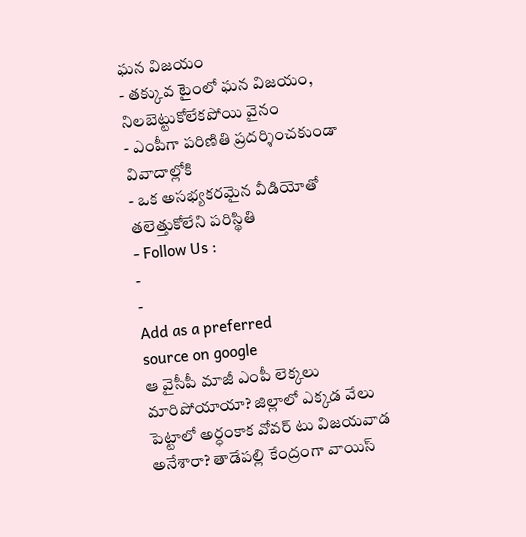ఘన విజయం
- తక్కువ టైంలో ఘన విజయం, నిలబెట్టుకోలేకపోయి వైనం
- ఎంపీగా పరిణితి ప్రదర్శించకుండా వివాదాల్లోకి
- ఒక అసభ్యకరమైన వీడియోతో తలెత్తుకోలేని పరిస్థితి
- Follow Us :
-
-
Add as a preferred
source on google
ఆ వైసీపీ మాజీ ఎంపీ లెక్కలు మారిపోయాయా? జిల్లాలో ఎక్కడ వేలు పెట్టాలో అర్ధంకాక వోవర్ టు విజయవాడ అనేశారా? తాడేపల్లి కేంద్రంగా వాయిస్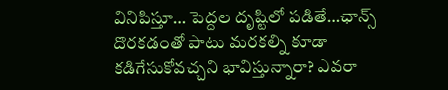వినిపిస్తూ… పెద్దల దృష్టిలో పడితే…ఛాన్స్ దొరకడంతో పాటు మరకల్ని కూడా కడిగేసుకోవచ్చని భావిస్తున్నారా? ఎవరా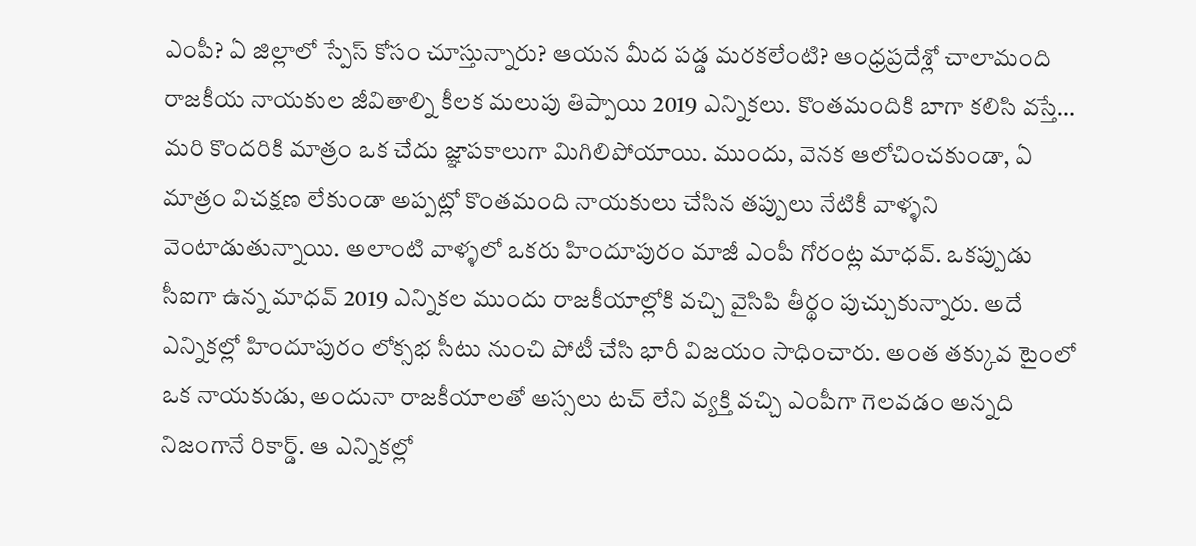ఎంపీ? ఏ జిల్లాలో స్పేస్ కోసం చూస్తున్నారు? ఆయన మీద పడ్డ మరకలేంటి? ఆంధ్రప్రదేశ్లో చాలామంది రాజకీయ నాయకుల జీవితాల్ని కీలక మలుపు తిప్పాయి 2019 ఎన్నికలు. కొంతమందికి బాగా కలిసి వస్తే… మరి కొందరికి మాత్రం ఒక చేదు జ్ఞాపకాలుగా మిగిలిపోయాయి. ముందు, వెనక ఆలోచించకుండా, ఏ మాత్రం విచక్షణ లేకుండా అప్పట్లో కొంతమంది నాయకులు చేసిన తప్పులు నేటికీ వాళ్ళని వెంటాడుతున్నాయి. అలాంటి వాళ్ళలో ఒకరు హిందూపురం మాజీ ఎంపీ గోరంట్ల మాధవ్. ఒకప్పుడు సీఐగా ఉన్న మాధవ్ 2019 ఎన్నికల ముందు రాజకీయాల్లోకి వచ్చి వైసిపి తీర్థం పుచ్చుకున్నారు. అదే ఎన్నికల్లో హిందూపురం లోక్సభ సీటు నుంచి పోటీ చేసి భారీ విజయం సాధించారు. అంత తక్కువ టైంలో ఒక నాయకుడు, అందునా రాజకీయాలతో అస్సలు టచ్ లేని వ్యక్తి వచ్చి ఎంపీగా గెలవడం అన్నది నిజంగానే రికార్డ్. ఆ ఎన్నికల్లో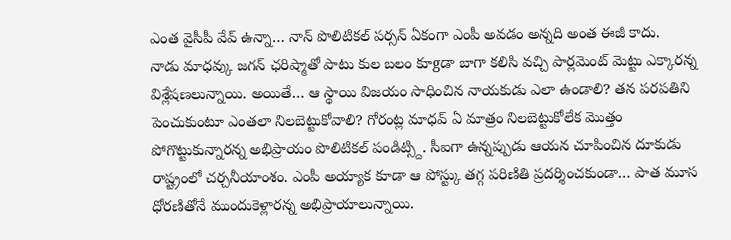ఎంత వైసీపీ వేవ్ ఉన్నా… నాన్ పొలిటికల్ పర్సన్ ఏకంగా ఎంపీ అవడం అన్నది అంత ఈజీ కాదు.
నాడు మాధవ్కు జగన్ ఛరిష్మాతో పాటు కుల బలం కూgడా బాగా కలిసి వచ్చి పార్లమెంట్ మెట్టు ఎక్కారన్న విశ్లేషణలున్నాయి. అయితే… ఆ స్థాయి విజయం సాధించిన నాయకుడు ఎలా ఉండాలి? తన పరపతిని పెంచుకుంటూ ఎంతలా నిలబెట్టుకోవాలి? గోరంట్ల మాధవ్ ఏ మాత్రం నిలబెట్టుకోలేక మొత్తం పోగొట్టుకున్నారన్న అభిప్రాయం పొలిటికల్ పండిట్స్ది. సీఐగా ఉన్నప్పుడు ఆయన చూపించిన దూకుడు రాష్ట్రంలో చర్చనీయాంశం. ఎంపీ అయ్యాక కూడా ఆ పోస్ట్కు తగ్గ పరిణితి ప్రదర్శించకుండా… పాత మూస ధోరణితోనే ముందుకెళ్లారన్న అభిప్రాయాలున్నాయి.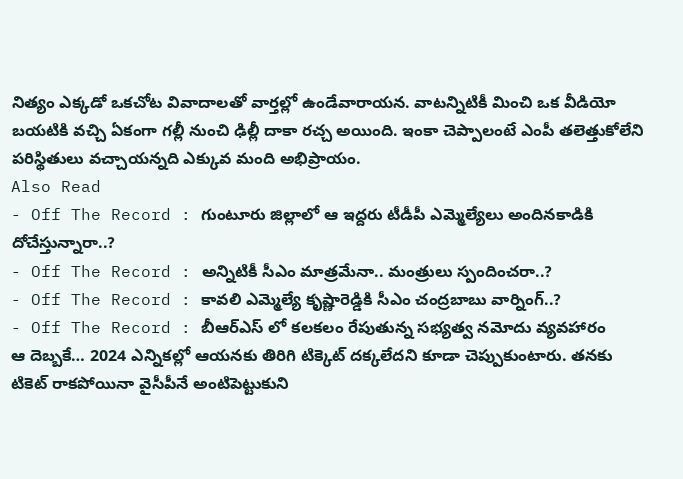నిత్యం ఎక్కడో ఒకచోట వివాదాలతో వార్తల్లో ఉండేవారాయన. వాటన్నిటికీ మించి ఒక వీడియో బయటికి వచ్చి ఏకంగా గల్లీ నుంచి ఢిల్లీ దాకా రచ్చ అయింది. ఇంకా చెప్పాలంటే ఎంపీ తలెత్తుకోలేని పరిస్థితులు వచ్చాయన్నది ఎక్కువ మంది అభిప్రాయం.
Also Read
- Off The Record : గుంటూరు జిల్లాలో ఆ ఇద్దరు టీడీపీ ఎమ్మెల్యేలు అందినకాడికి దోచేస్తున్నారా..?
- Off The Record : అన్నిటికీ సీఎం మాత్రమేనా.. మంత్రులు స్పందించరా..?
- Off The Record : కావలి ఎమ్మెల్యే కృష్ణారెడ్డికి సీఎం చంద్రబాబు వార్నింగ్..?
- Off The Record : బీఆర్ఎస్ లో కలకలం రేపుతున్న సభ్యత్వ నమోదు వ్యవహారం
ఆ దెబ్బకే… 2024 ఎన్నికల్లో ఆయనకు తిరిగి టిక్కెట్ దక్కలేదని కూడా చెప్పుకుంటారు. తనకు టికెట్ రాకపోయినా వైసీపీనే అంటిపెట్టుకుని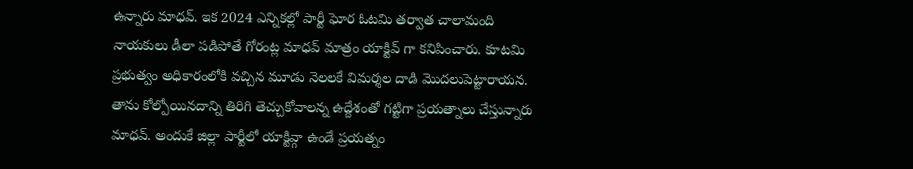ఉన్నారు మాధవ్. ఇక 2024 ఎన్నికల్లో పార్టీ ఘోర ఓటమి తర్వాత చాలామంది నాయకులు డీలా పడిపోతే గోరంట్ల మాధవ్ మాత్రం యాక్టివ్ గా కనిపించారు. కూటమి ప్రభుత్వం అధికారంలోకి వచ్చిన మూడు నెలలకే విమర్శల దాడి మొదలుపెట్టారాయన. తాను కోల్పోయినదాన్ని తిరిగి తెచ్చుకోవాలన్న ఉద్దేశంతో గట్టిగా ప్రయత్నాలు చేస్తున్నారు మాధవ్. అందుకే జిల్లా పార్టీలో యాక్టివ్గా ఉండే ప్రయత్నం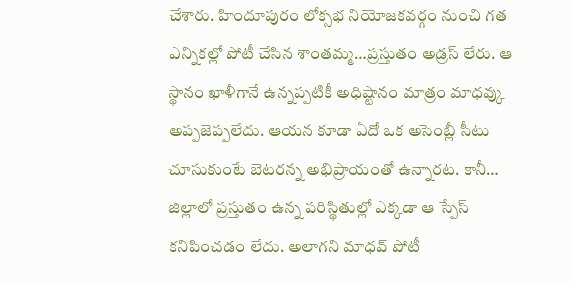చేశారు. హిందూపురం లోక్సభ నియోజకవర్గం నుంచి గత ఎన్నికల్లో పోటీ చేసిన శాంతమ్మ…ప్రస్తుతం అడ్రస్ లేరు. ఆ స్థానం ఖాళీగానే ఉన్నప్పటికీ అధిష్టానం మాత్రం మాధవ్కు అప్పజెప్పలేదు. ఆయన కూడా ఏదో ఒక అసెంబ్లీ సీటు చూసుకుంటే బెటరన్న అభిప్రాయంతో ఉన్నారట. కానీ… జిల్లాలో ప్రస్తుతం ఉన్న పరిస్థితుల్లో ఎక్కడా ఆ స్పేస్ కనిపించడం లేదు. అలాగని మాధవ్ పోటీ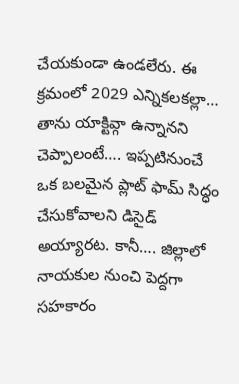చేయకుండా ఉండలేరు. ఈ క్రమంలో 2029 ఎన్నికలకల్లా… తాను యాక్టివ్గా ఉన్నానని చెప్పాలంటే…. ఇప్పటినుంచే ఒక బలమైన ప్లాట్ ఫామ్ సిద్ధం చేసుకోవాలని డిసైడ్ అయ్యారట. కానీ…. జిల్లాలో నాయకుల నుంచి పెద్దగా సహకారం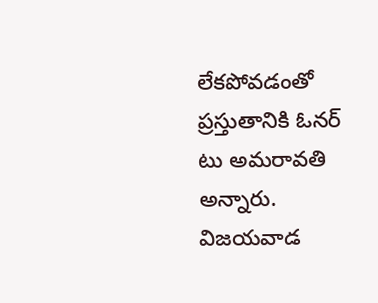లేకపోవడంతో ప్రస్తుతానికి ఓనర్ టు అమరావతి అన్నారు. విజయవాడ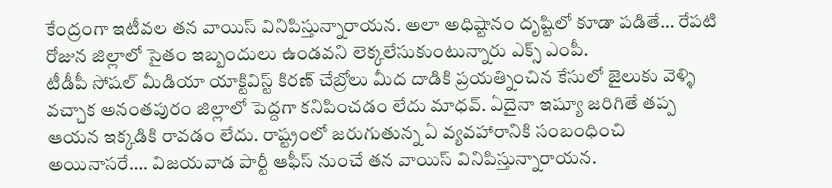కేంద్రంగా ఇటీవల తన వాయిస్ వినిపిస్తున్నారాయన. అలా అధిష్టానం దృష్టిలో కూడా పడితే… రేపటి రోజున జిల్లాలో సైతం ఇబ్బందులు ఉండవని లెక్కలేసుకుంటున్నారు ఎక్స్ ఎంపీ.
టీడీపీ సోషల్ మీడియా యాక్టివిస్ట్ కిరణ్ చేబ్రోలు మీద దాడికి ప్రయత్నించిన కేసులో జైలుకు వెళ్ళి వచ్చాక అనంతపురం జిల్లాలో పెద్దగా కనిపించడం లేదు మాధవ్. ఏదైనా ఇష్యూ జరిగితే తప్ప ఆయన ఇక్కడికి రావడం లేదు. రాష్ట్రంలో జరుగుతున్న ఏ వ్యవహారానికి సంబంధించి అయినాసరే…. విజయవాడ పార్టీ ఆఫీస్ నుంచే తన వాయిస్ వినిపిస్తున్నారాయన.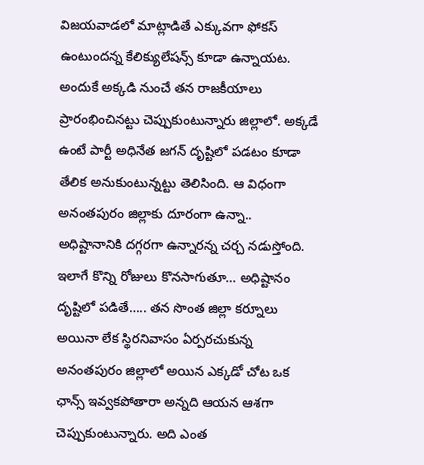విజయవాడలో మాట్లాడితే ఎక్కువగా ఫోకస్ ఉంటుందన్న కేలిక్యులేషన్స్ కూడా ఉన్నాయట. అందుకే అక్కడి నుంచే తన రాజకీయాలు ప్రారంభించినట్టు చెప్పుకుంటున్నారు జిల్లాలో. అక్కడే ఉంటే పార్టీ అధినేత జగన్ దృష్టిలో పడటం కూడా తేలిక అనుకుంటున్నట్టు తెలిసింది. ఆ విధంగా అనంతపురం జిల్లాకు దూరంగా ఉన్నా.. అధిష్టానానికి దగ్గరగా ఉన్నారన్న చర్చ నడుస్తోంది. ఇలాగే కొన్ని రోజులు కొనసాగుతూ… అధిష్టానం దృష్టిలో పడితే….. తన సొంత జిల్లా కర్నూలు అయినా లేక స్థిరనివాసం ఏర్పరచుకున్న అనంతపురం జిల్లాలో అయిన ఎక్కడో చోట ఒక ఛాన్స్ ఇవ్వకపోతారా అన్నది ఆయన ఆశగా చెప్పుకుంటున్నారు. అది ఎంత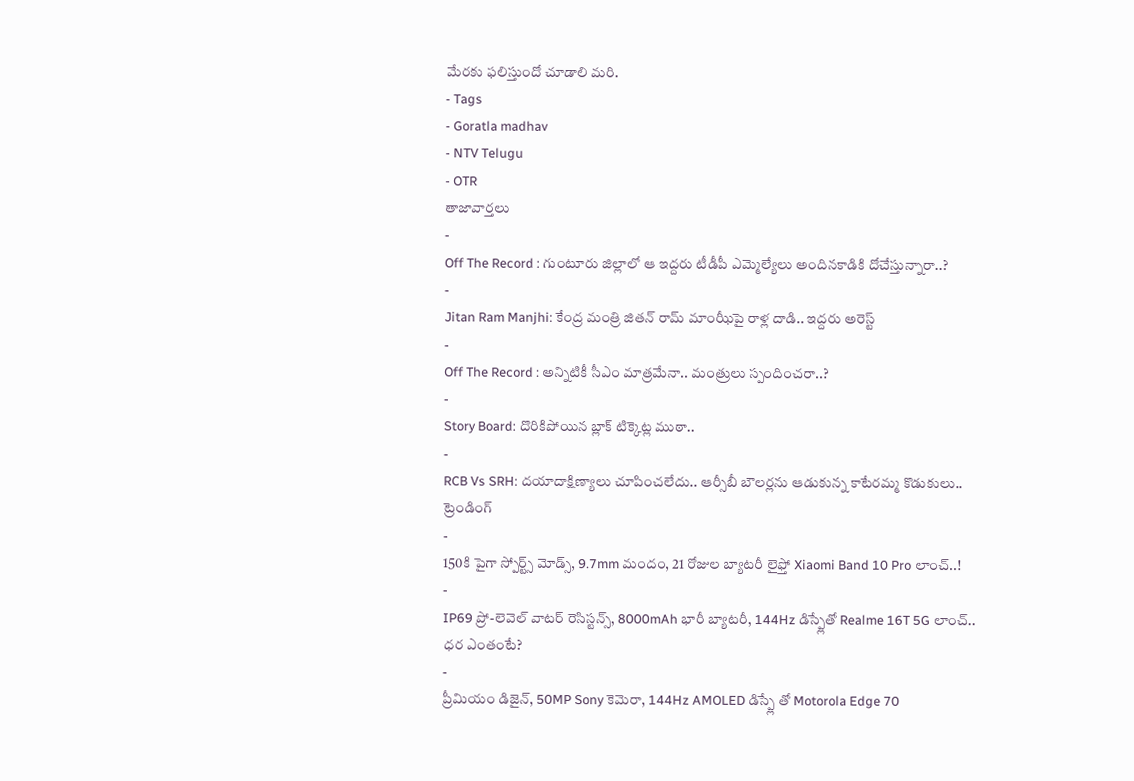మేరకు ఫలిస్తుందో చూడాలి మరి.
- Tags
- Goratla madhav
- NTV Telugu
- OTR
తాజావార్తలు
-
Off The Record : గుంటూరు జిల్లాలో ఆ ఇద్దరు టీడీపీ ఎమ్మెల్యేలు అందినకాడికి దోచేస్తున్నారా..?
-
Jitan Ram Manjhi: కేంద్ర మంత్రి జితన్ రామ్ మాంఝీపై రాళ్ల దాడి.. ఇద్దరు అరెస్ట్
-
Off The Record : అన్నిటికీ సీఎం మాత్రమేనా.. మంత్రులు స్పందించరా..?
-
Story Board: దొరికిపోయిన బ్లాక్ టిక్కెట్ల ముఠా..
-
RCB Vs SRH: దయాదాక్షిణ్యాలు చూపించలేదు.. ఆర్సీబీ బౌలర్లను ఆడుకున్న కాటేరమ్మ కొడుకులు..
ట్రెండింగ్
-
150కి పైగా స్పోర్ట్స్ మోడ్స్, 9.7mm మందం, 21 రోజుల బ్యాటరీ లైఫ్తో Xiaomi Band 10 Pro లాంచ్..!
-
IP69 ప్రో-లెవెల్ వాటర్ రెసిస్టన్స్, 8000mAh భారీ బ్యాటరీ, 144Hz డిస్ప్లేతో Realme 16T 5G లాంచ్.. ధర ఎంతంటే?
-
ప్రీమియం డిజైన్, 50MP Sony కెమెరా, 144Hz AMOLED డిస్ప్లే తో Motorola Edge 70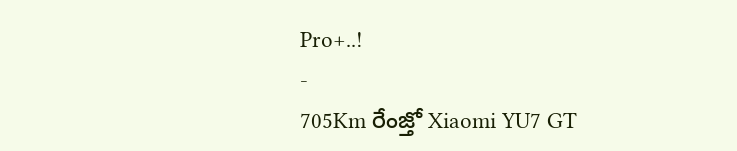Pro+..!
-
705Km రేంజ్తో Xiaomi YU7 GT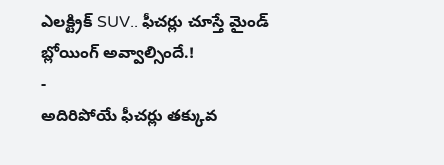ఎలక్ట్రిక్ SUV.. ఫీచర్లు చూస్తే మైండ్ బ్లోయింగ్ అవ్వాల్సిందే.!
-
అదిరిపోయే ఫీచర్లు తక్కువ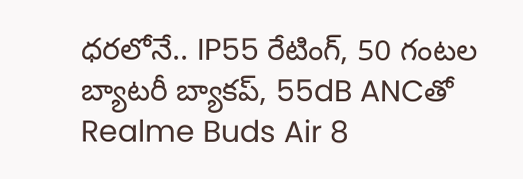ధరలోనే.. IP55 రేటింగ్, 50 గంటల బ్యాటరీ బ్యాకప్, 55dB ANCతో Realme Buds Air 8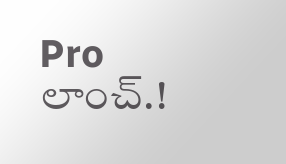Pro లాంచ్.!